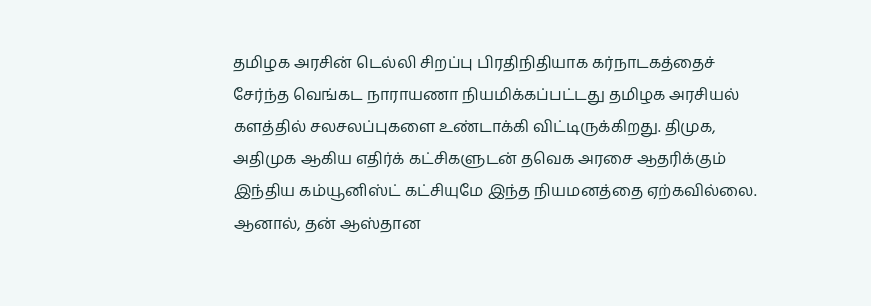தமிழக அரசின் டெல்லி சிறப்பு பிரதிநிதியாக கர்நாடகத்தைச் சேர்ந்த வெங்கட நாராயணா நியமிக்கப்பட்டது தமிழக அரசியல் களத்தில் சலசலப்புகளை உண்டாக்கி விட்டிருக்கிறது. திமுக, அதிமுக ஆகிய எதிர்க் கட்சிகளுடன் தவெக அரசை ஆதரிக்கும் இந்திய கம்யூனிஸ்ட் கட்சியுமே இந்த நியமனத்தை ஏற்கவில்லை. ஆனால், தன் ஆஸ்தான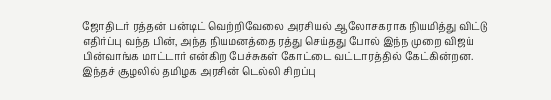ஜோதிடர் ரத்தன் பன்டிட் வெற்றிவேலை அரசியல் ஆலோசகராக நியமித்து விட்டு எதிர்ப்பு வந்த பின், அந்த நியமனத்தை ரத்து செய்தது போல் இந்ந முறை விஜய் பின்வாங்க மாட்டார் என்கிற பேச்சுகள் கோட்டை வட்டாரத்தில் கேட்கின்றன. இந்தச் சூழலில் தமிழக அரசின் டெல்லி சிறப்பு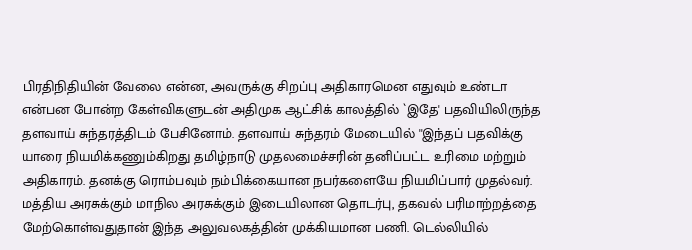பிரதிநிதியின் வேலை என்ன, அவருக்கு சிறப்பு அதிகாரமென எதுவும் உண்டா என்பன போன்ற கேள்விகளுடன் அதிமுக ஆட்சிக் காலத்தில் `இதே' பதவியிலிருந்த தளவாய் சுந்தரத்திடம் பேசினோம். தளவாய் சுந்தரம் மேடையில் ''இந்தப் பதவிக்கு யாரை நியமிக்கணும்கிறது தமிழ்நாடு முதலமைச்சரின் தனிப்பட்ட உரிமை மற்றும் அதிகாரம். தனக்கு ரொம்பவும் நம்பிக்கையான நபர்களையே நியமிப்பார் முதல்வர். மத்திய அரசுக்கும் மாநில அரசுக்கும் இடையிலான தொடர்பு, தகவல் பரிமாற்றத்தை மேற்கொள்வதுதான் இந்த அலுவலகத்தின் முக்கியமான பணி. டெல்லியில்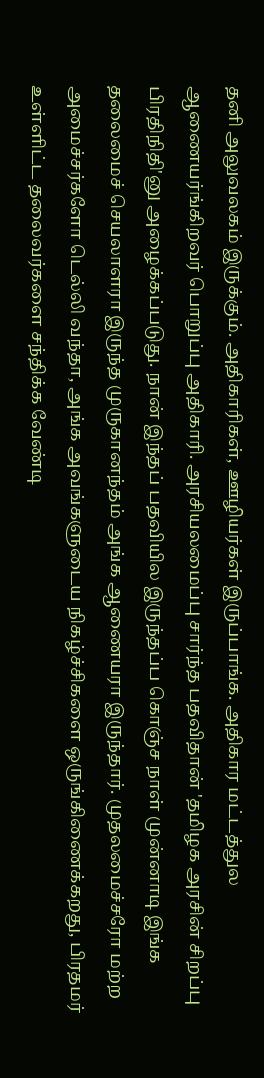தனி அலுவலகம் இருக்கும். அதிகாரிகள், ஊழியர்கள் இருப்பாங்க. அதிகார மட்டத்துல ஆணையர்ங்கிறவர் பொறுப்பு அதிகாரி. அரசியலமைப்பு சார்ந்த பதவிதான் 'தமிழக அரசின் சிறப்பு பிரதிநிதி'னு அழைக்கப்படுது. நான் இந்தப் பதவியில இருந்தப்ப கொஞ்ச நாள் முன்னாடி இங்க தலைமைச் செயலாளரா இருந்த முருகானந்தம் அங்க ஆணையரா இருந்தார். முதலமைச்சரோ மற்ற அமைச்சர்களோ டெல்லி வந்தா, அங்க அவங்களுடைய நிகழ்ச்சிகளை ஒருங்கிணைக்கறது, பிரதமர் உள்ளிட்ட தலைவர்களை சந்திக்க வேண்டி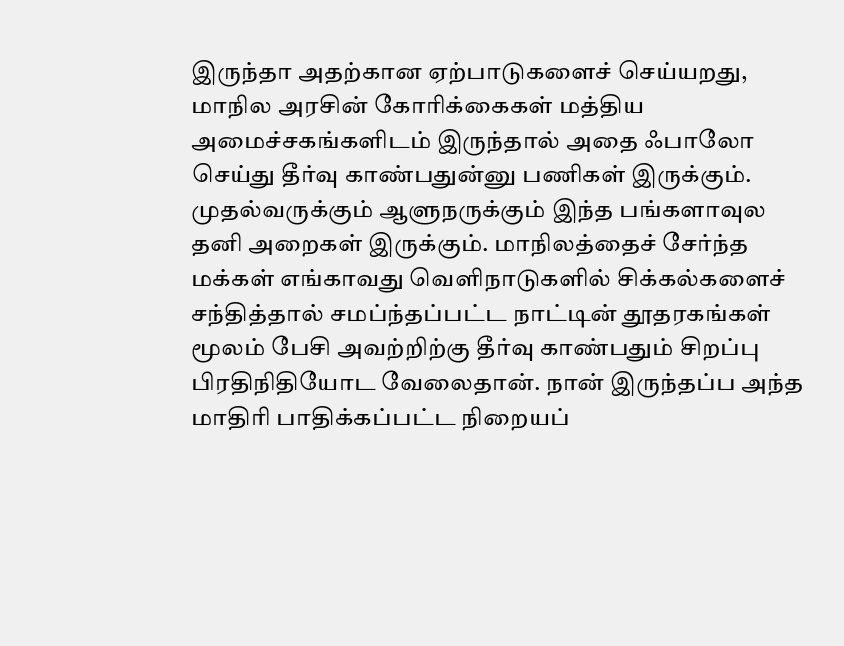இருந்தா அதற்கான ஏற்பாடுகளைச் செய்யறது, மாநில அரசின் கோரிக்கைகள் மத்திய அமைச்சகங்களிடம் இருந்தால் அதை ஃபாலோ செய்து தீர்வு காண்பதுன்னு பணிகள் இருக்கும். முதல்வருக்கும் ஆளுநருக்கும் இந்த பங்களாவுல தனி அறைகள் இருக்கும். மாநிலத்தைச் சேர்ந்த மக்கள் எங்காவது வெளிநாடுகளில் சிக்கல்களைச் சந்தித்தால் சமப்ந்தப்பட்ட நாட்டின் தூதரகங்கள் மூலம் பேசி அவற்றிற்கு தீர்வு காண்பதும் சிறப்பு பிரதிநிதியோட வேலைதான். நான் இருந்தப்ப அந்த மாதிரி பாதிக்கப்பட்ட நிறையப்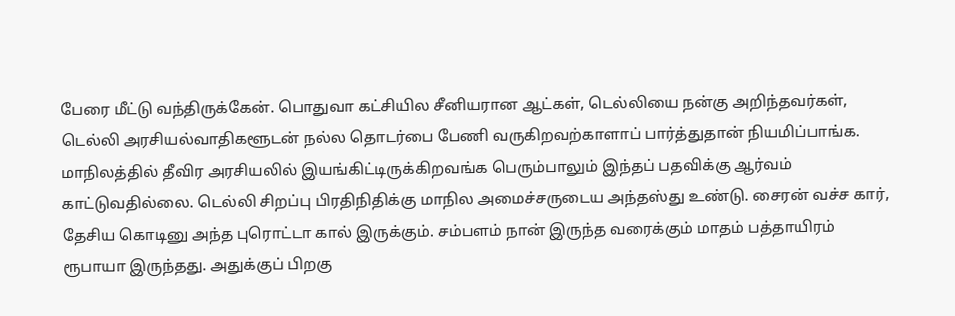பேரை மீட்டு வந்திருக்கேன். பொதுவா கட்சியில சீனியரான ஆட்கள், டெல்லியை நன்கு அறிந்தவர்கள், டெல்லி அரசியல்வாதிகளூடன் நல்ல தொடர்பை பேணி வருகிறவற்காளாப் பார்த்துதான் நியமிப்பாங்க. மாநிலத்தில் தீவிர அரசியலில் இயங்கிட்டிருக்கிறவங்க பெரும்பாலும் இந்தப் பதவிக்கு ஆர்வம் காட்டுவதில்லை. டெல்லி சிறப்பு பிரதிநிதிக்கு மாநில அமைச்சருடைய அந்தஸ்து உண்டு. சைரன் வச்ச கார், தேசிய கொடினு அந்த புரொட்டா கால் இருக்கும். சம்பளம் நான் இருந்த வரைக்கும் மாதம் பத்தாயிரம் ரூபாயா இருந்தது. அதுக்குப் பிறகு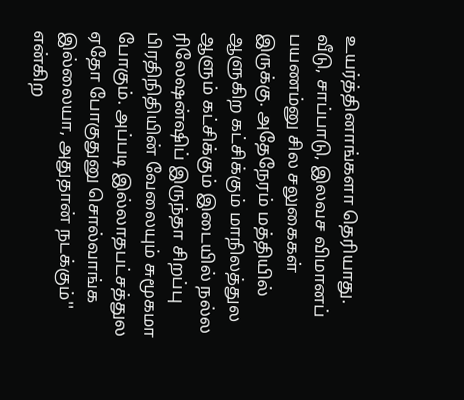உயர்த்தினாங்களா தெரியாது. வீடு, சாப்பாடு, இலவச விமானப் பயணம்னு சில சலுகைகள் இருக்கு. அதேநேரம் மத்தியில் ஆளுகிற கட்சிக்கும் மாநிலத்துல ஆளும் கட்சிக்கும் இடையில் நல்ல ரிலேஷன்ஷிப் இருந்தா சிறப்பு பிரதிநிதியின் வேலையும் சுமூகமா போகும். அப்படி இல்லாதபட்சத்துல ஏதோ போகுதுனு சொல்வாங்க இல்லையா, அதுதான் நடக்கும்'' என்கிற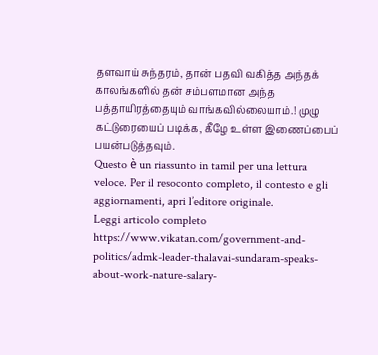தளவாய் சுந்தரம், தான் பதவி வகித்த அந்தக் காலங்களில் தன் சம்பளமான அந்த பத்தாயிரத்தையும் வாங்கவில்லையாம்.! முழு கட்டுரையைப் படிக்க, கீழே உள்ள இணைப்பைப் பயன்படுத்தவும்.
Questo è un riassunto in tamil per una lettura veloce. Per il resoconto completo, il contesto e gli aggiornamenti, apri l’editore originale.
Leggi articolo completo
https://www.vikatan.com/government-and-politics/admk-leader-thalavai-sundaram-speaks-about-work-nature-salary-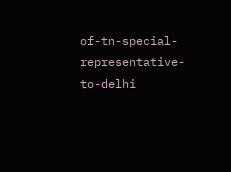of-tn-special-representative-to-delhi